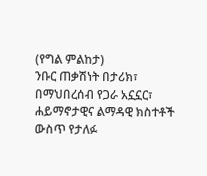(የግል ምልከታ)
ንቡር ጠቃሽነት በታሪክ፣ በማህበረሰብ የጋራ አኗኗር፣ ሐይማኖታዊና ልማዳዊ ክስተቶች ውስጥ የታለፉ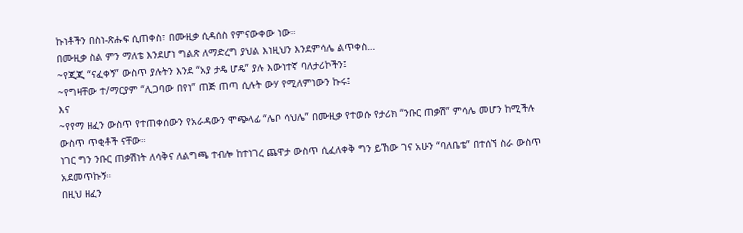ኩነቶችን በስነ-ጽሑፍ ሲጠቀስ፣ በሙዚቃ ሲዳሰስ የምናውቀው ነው።
በሙዚቃ ስል ምን ማለቴ እንደሆነ ግልጽ ለማድረግ ያህል እነዚህን እንደምሳሌ ልጥቀስ…
~የጂጂ “ናፈቀኝ” ውስጥ ያሉትን እንደ “አያ ታዴ ሆዴ” ያሉ እውነተኛ ባለታሪኮችን፤
~የግዛቸው ተ/ማርያም “ሊጋባው በየነ” ጠጅ ጠጣ ሲሉት ውሃ የሚለምነውን ኩሩ፤
እና
~የየማ ዘፈን ውስጥ የተጠቀሰውን የአራዳውን ሞጭላፊ “ሌቦ ሳህሌ” በሙዚቃ የተወሱ የታሪክ “ንቡር ጠቃሽ” ምሳሌ መሆን ከሚችሉ ውስጥ ጥቂቶች ናቸው።
ነገር ግን ንቡር ጠቃሽነት ለሳቅና ለልግጫ ተብሎ ከተነገረ ጨዋታ ውስጥ ሲፈለቀቅ ግን ይኸው ገና አሁን “ባለቤቴ” በተሰኘ ስራ ውስጥ አደመጥኩኝ።
በዚህ ዘፈን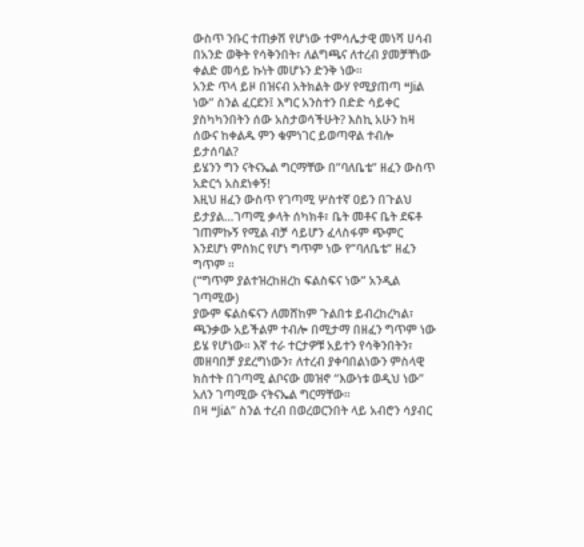ውስጥ ንቡር ተጠቃሽ የሆነው ተምሳሌታዊ መነሻ ሀሳብ በአንድ ወቅት የሳቅንበት፣ ለልግጫና ለተረብ ያመቻቸነው ቀልድ መሳይ ኩነት መሆኑን ድንቅ ነው።
አንድ ጥላ ይዞ በዝናብ አትክልት ውሃ የሚያጠጣ “Jiል ነው” ስንል ፈርደን፤ እግር አንስተን በድድ ሳይቀር ያስካካንበትን ሰው አስታወሳችሁት? እስኪ አሁን ከዛ ሰውና ከቀልዱ ምን ቁምነገር ይወጣዋል ተብሎ ይታሰባል?
ይሄንን ግን ናትናኤል ግርማቸው በ”ባለቤቴ” ዘፈን ውስጥ አድርጎ አስደነቀኝ!
እዚህ ዘፈን ውስጥ የገጣሚ ሦስተኛ ዐይን በጉልህ ይታያል…ገጣሚ ቃላት ሰካክቶ፣ ቤት መቶና ቤት ደፍቶ ገጠምኩኝ የሚል ብቻ ሳይሆን ፈላስፋም ጭምር እንደሆነ ምስክር የሆነ ግጥም ነው የ”ባለቤቴ” ዘፈን ግጥም ።
(“ግጥም ያልተዝረከዘረከ ፍልስፍና ነው” አንዲል ገጣሚው)
ያውም ፍልስፍናን ለመሸከም ጉልበቱ ይብረከረካል፣ ጫንቃው አይችልም ተብሎ በሚታማ በዘፈን ግጥም ነው ይሄ የሆነው። እኛ ተራ ተርታዎቹ አይተን የሳቅንበትን፣ መዘባበቻ ያደረግነውን፣ ለተረብ ያቀባበልነውን ምስላዊ ክስተት በገጣሚ ልቦናው መዝኖ “እውነቱ ወዲህ ነው” አለን ገጣሚው ናትናኤል ግርማቸው።
በዛ “Jiል” ስንል ተረብ በወረወርንበት ላይ አብሮን ሳያብር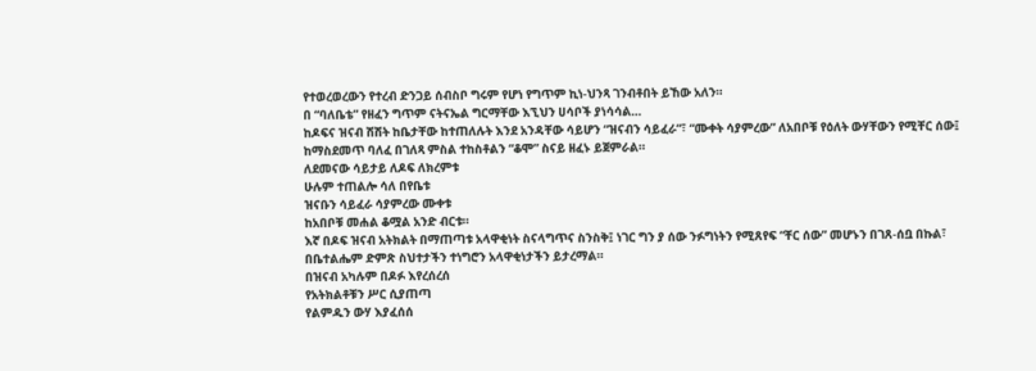የተወረወረውን የተረብ ድንጋይ ሰብስቦ ግሩም የሆነ የግጥም ኪነ-ህንጻ ገንብቶበት ይኸው አለን።
በ “ባለቤቴ” የዘፈን ግጥም ናትናኤል ግርማቸው እኚህን ሀሳቦች ያነሳሳል…
ከዶፍና ዝናብ ሽሽት ከቤታቸው ከተጠለሉት እንደ አንዳቸው ሳይሆን “ዝናብን ሳይፈራ”፣ “ሙቀት ሳያምረው” ለአበቦቹ የዕለት ውሃቸውን የሚቸር ሰው፤ ከማስደመጥ ባለፈ በገለጻ ምስል ተከስቶልን “ቆሞ” ስናይ ዘፈኑ ይጀምራል።
ለደመናው ሳይታይ ለዶፍ ለክረምቱ
ሁሉም ተጠልሎ ሳለ በየቤቱ
ዝናቡን ሳይፈራ ሳያምረው ሙቀቱ
ከአበቦቹ መሐል ቆሟል አንድ ብርቱ።
እኛ በዶፍ ዝናብ አትክልት በማጠጣቱ አላዋቂነት ስናላግጥና ስንስቅ፤ ነገር ግን ያ ሰው ንፉግነትን የሚጸየፍ “ቸር ሰው” መሆኑን በገጸ-ሰቧ በኩል፣ በቤተልሔም ድምጽ ስህተታችን ተነግሮን አላዋቂነታችን ይታረማል።
በዝናብ አካሉም በዶፉ እየረሰረሰ
የአትክልቶቹን ሥር ሲያጠጣ
የልምዱን ውሃ እያፈሰሰ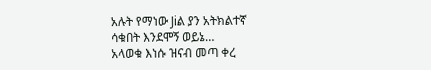አሉት የማነው Jiል ያን አትክልተኛ
ሳቁበት እንደሞኝ ወይኔ…
አላወቁ እነሱ ዝናብ መጣ ቀረ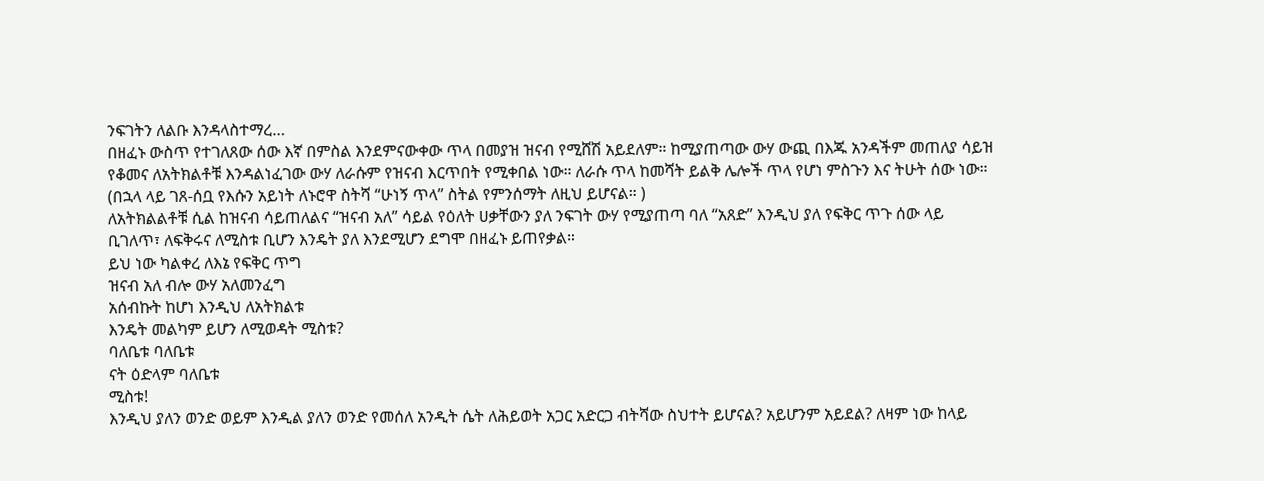ንፍገትን ለልቡ እንዳላስተማረ…
በዘፈኑ ውስጥ የተገለጸው ሰው እኛ በምስል እንደምናውቀው ጥላ በመያዝ ዝናብ የሚሸሽ አይደለም። ከሚያጠጣው ውሃ ውጪ በእጁ አንዳችም መጠለያ ሳይዝ የቆመና ለአትክልቶቹ እንዳልነፈገው ውሃ ለራሱም የዝናብ እርጥበት የሚቀበል ነው። ለራሱ ጥላ ከመሻት ይልቅ ሌሎች ጥላ የሆነ ምስጉን እና ትሁት ሰው ነው።
(በኋላ ላይ ገጸ-ሰቧ የእሱን አይነት ለኑሮዋ ስትሻ “ሁነኝ ጥላ” ስትል የምንሰማት ለዚህ ይሆናል። )
ለአትክልልቶቹ ሲል ከዝናብ ሳይጠለልና “ዝናብ አለ” ሳይል የዕለት ሀቃቸውን ያለ ንፍገት ውሃ የሚያጠጣ ባለ “አጸድ” እንዲህ ያለ የፍቅር ጥጉ ሰው ላይ ቢገለጥ፣ ለፍቅሩና ለሚስቱ ቢሆን እንዴት ያለ እንደሚሆን ደግሞ በዘፈኑ ይጠየቃል።
ይህ ነው ካልቀረ ለእኔ የፍቅር ጥግ
ዝናብ አለ ብሎ ውሃ አለመንፈግ
አሰብኩት ከሆነ እንዲህ ለአትክልቱ
እንዴት መልካም ይሆን ለሚወዳት ሚስቱ?
ባለቤቱ ባለቤቱ
ናት ዕድላም ባለቤቱ
ሚስቱ!
እንዲህ ያለን ወንድ ወይም እንዲል ያለን ወንድ የመሰለ አንዲት ሴት ለሕይወት አጋር አድርጋ ብትሻው ስህተት ይሆናል? አይሆንም አይደል? ለዛም ነው ከላይ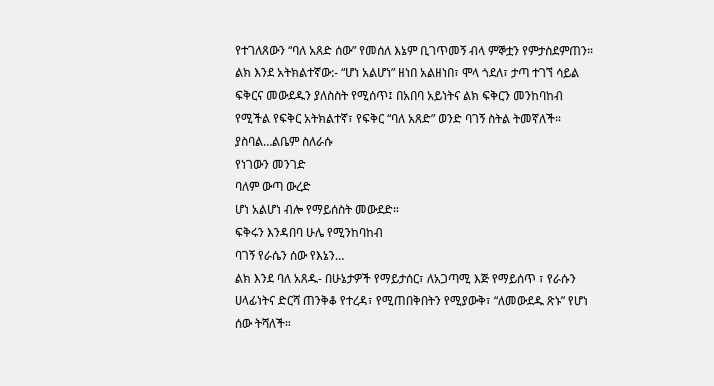የተገለጸውን “ባለ አጸድ ሰው” የመሰለ እኔም ቢገጥመኝ ብላ ምኞቷን የምታስደምጠን።
ልክ እንደ አትክልተኛው:- “ሆነ አልሆነ” ዘነበ አልዘነበ፣ ሞላ ጎደለ፣ ታጣ ተገኘ ሳይል ፍቅርና መውደዱን ያለስስት የሚሰጥ፤ በአበባ አይነትና ልክ ፍቅርን መንከባከብ የሚችል የፍቅር አትክልተኛ፣ የፍቅር “ባለ አጸድ” ወንድ ባገኝ ስትል ትመኛለች።
ያስባል…ልቤም ስለራሱ
የነገውን መንገድ
ባለም ውጣ ውረድ
ሆነ አልሆነ ብሎ የማይሰስት መውደድ።
ፍቅሩን እንዳበባ ሁሌ የሚንከባከብ
ባገኝ የራሴን ሰው የእኔን…
ልክ እንደ ባለ አጸዱ- በሁኔታዎች የማይታሰር፣ ለአጋጣሚ እጅ የማይሰጥ ፣ የራሱን ሀላፊነትና ድርሻ ጠንቅቆ የተረዳ፣ የሚጠበቅበትን የሚያውቅ፣ “ለመውደዱ ጽኑ” የሆነ ሰው ትሻለች።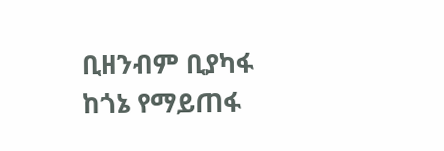ቢዘንብም ቢያካፋ
ከጎኔ የማይጠፋ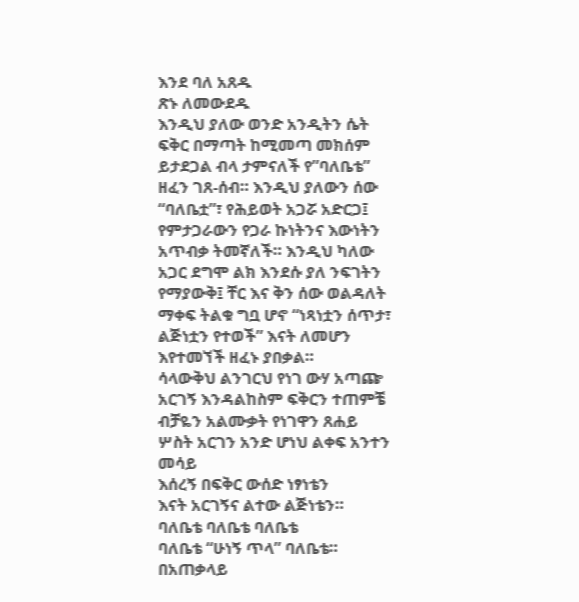እንደ ባለ አጸዱ
ጽኑ ለመውደዱ
እንዲህ ያለው ወንድ አንዲትን ሴት ፍቅር በማጣት ከሚመጣ መክሰም ይታደጋል ብላ ታምናለች የ”ባለቤቴ” ዘፈን ገጸ-ሰብ። እንዲህ ያለውን ሰው “ባለቤቷ”፣ የሕይወት አጋሯ አድርጋ፤ የምታጋራውን የጋራ ኩነትንና እውነትን አጥብቃ ትመኛለች። እንዲህ ካለው አጋር ደግሞ ልክ እንደሱ ያለ ንፍገትን የማያውቅ፤ ቸር እና ቅን ሰው ወልዳለት ማቀፍ ትልቁ ግቧ ሆኖ “ነጻነቷን ሰጥታ፣ ልጅነቷን የተወች” እናት ለመሆን እየተመኘች ዘፈኑ ያበቃል።
ሳላውቅህ ልንገርህ የነገ ውሃ አጣጬ
አርገኝ እንዳልከስም ፍቅርን ተጠምቼ
ብቻዬን አልሙቃት የነገዋን ጸሐይ
ሦስት አርገን አንድ ሆነህ ልቀፍ አንተን መሳይ
እሰረኝ በፍቅር ውሰድ ነፃነቴን
እናት አርገኝና ልተው ልጅነቴን።
ባለቤቴ ባለቤቴ ባለቤቴ
ባለቤቴ “ሁነኝ ጥላ” ባለቤቴ።
በአጠቃላይ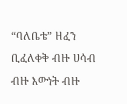“ባለቤቴ” ዘፈን ቢፈለቀቅ ብዙ ሀሳብ ብዙ እውነት ብዙ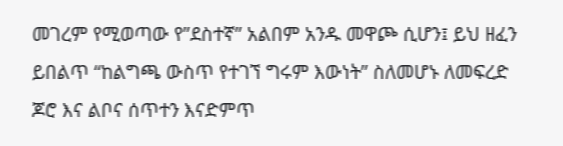መገረም የሚወጣው የ”ደስተኛ” አልበም አንዱ መዋጮ ሲሆን፤ ይህ ዘፈን ይበልጥ “ከልግጫ ውስጥ የተገኘ ግሩም እውነት” ስለመሆኑ ለመፍረድ ጆሮ እና ልቦና ሰጥተን እናድምጥ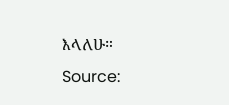እላለሁ።
Source: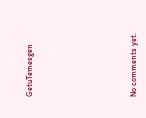GetuTemesgen








No comments yet.